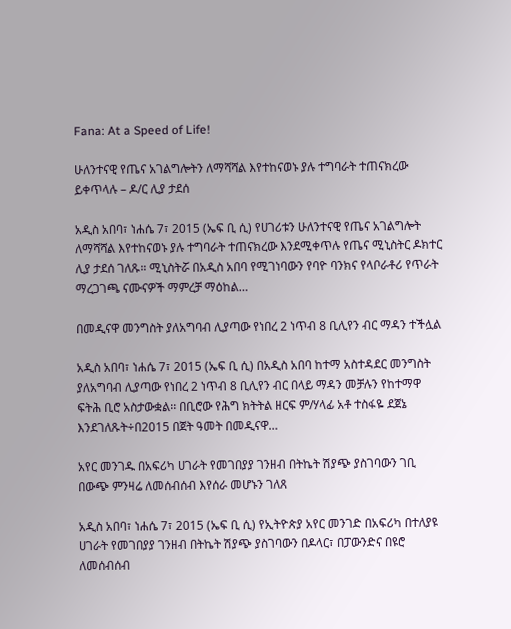Fana: At a Speed of Life!

ሁለንተናዊ የጤና አገልግሎትን ለማሻሻል እየተከናወኑ ያሉ ተግባራት ተጠናክረው ይቀጥላሉ – ዶ/ር ሊያ ታደሰ

አዲስ አበባ፣ ነሐሴ 7፣ 2015 (ኤፍ ቢ ሲ) የሀገሪቱን ሁለንተናዊ የጤና አገልግሎት ለማሻሻል እየተከናወኑ ያሉ ተግባራት ተጠናክረው እንደሚቀጥሉ የጤና ሚኒስትር ዶክተር ሊያ ታደሰ ገለጹ። ሚኒስትሯ በአዲስ አበባ የሚገነባውን የባዮ ባንክና የላቦራቶሪ የጥራት ማረጋገጫ ናሙናዎች ማምረቻ ማዕከል…

በመዲናዋ መንግስት ያለአግባብ ሊያጣው የነበረ 2 ነጥብ 8 ቢሊየን ብር ማዳን ተችሏል

አዲስ አበባ፣ ነሐሴ 7፣ 2015 (ኤፍ ቢ ሲ) በአዲስ አበባ ከተማ አስተዳደር መንግስት ያለአግባብ ሊያጣው የነበረ 2 ነጥብ 8 ቢሊየን ብር በላይ ማዳን መቻሉን የከተማዋ ፍትሕ ቢሮ አስታውቋል፡፡ በቢሮው የሕግ ክትትል ዘርፍ ም/ሃላፊ አቶ ተስፋዬ ደጀኔ እንደገለጹት÷በ2015 በጀት ዓመት በመዲናዋ…

አየር መንገዱ በአፍሪካ ሀገራት የመገበያያ ገንዘብ በትኬት ሽያጭ ያስገባውን ገቢ በውጭ ምንዛሬ ለመሰብሰብ እየሰራ መሆኑን ገለጸ

አዲስ አበባ፣ ነሐሴ 7፣ 2015 (ኤፍ ቢ ሲ) የኢትዮጵያ አየር መንገድ በአፍሪካ በተለያዩ ሀገራት የመገበያያ ገንዘብ በትኬት ሽያጭ ያስገባውን በዶላር፣ በፓውንድና በዩሮ ለመሰብሰብ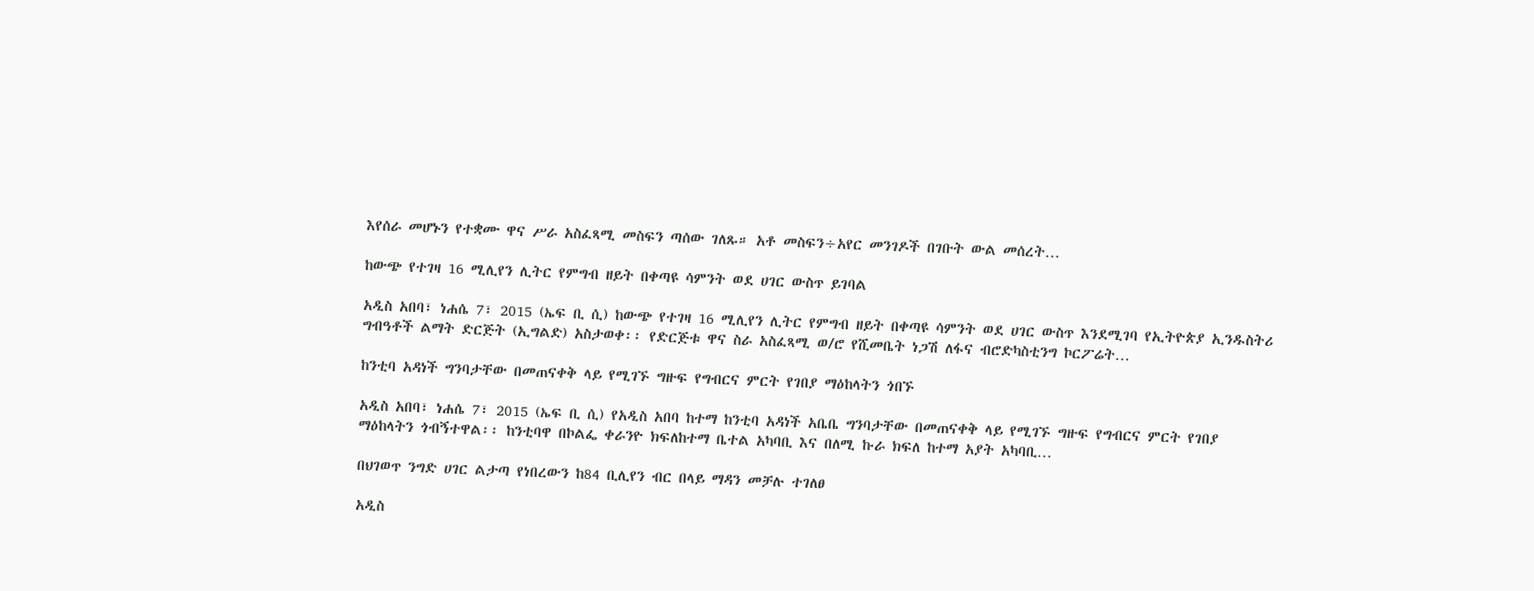እየሰራ መሆኑን የተቋሙ ዋና ሥራ አስፈጻሚ መስፍን ጣሰው ገለጹ። አቶ መስፍን÷አየር መንገዶች በገቡት ውል መሰረት…

ከውጭ የተገዛ 16 ሚሊየን ሊትር የምግብ ዘይት በቀጣዩ ሳምንት ወደ ሀገር ውስጥ ይገባል

አዲስ አበባ፣ ነሐሴ 7፣ 2015 (ኤፍ ቢ ሲ) ከውጭ የተገዛ 16 ሚሊየን ሊትር የምግብ ዘይት በቀጣዩ ሳምንት ወደ ሀገር ውስጥ እንደሚገባ የኢትዮጵያ ኢንዱስትሪ ግብዓቶች ልማት ድርጅት (ኢግልድ) አስታወቀ፡፡ የድርጅቱ ዋና ስራ አስፈጻሚ ወ/ሮ የሺመቤት ነጋሽ ለፋና ብሮድካስቲንግ ኮርፖሬት…

ከንቲባ አዳነች ግንባታቸው በመጠናቀቅ ላይ የሚገኙ ግዙፍ የግብርና ምርት የገበያ ማዕከላትን ጎበኙ

አዲስ አበባ፣ ነሐሴ 7፣ 2015 (ኤፍ ቢ ሲ) የአዲስ አበባ ከተማ ከንቲባ አዳነች አቤቤ ግንባታቸው በመጠናቀቅ ላይ የሚገኙ ግዙፍ የግብርና ምርት የገበያ ማዕከላትን ጎብኝተዋል፡፡ ከንቲባዋ በኮልፌ ቀራንዮ ክፍለከተማ ቤተል አካባቢ እና በለሚ ኩራ ክፍለ ከተማ አያት አካባቢ…

በህገወጥ ንግድ ሀገር ልታጣ የነበረውን ከ84 ቢሊየን ብር በላይ ማዳን መቻሉ ተገለፀ

አዲስ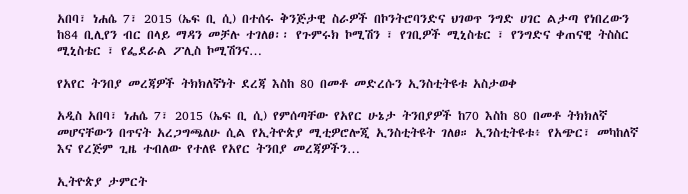አበባ፣ ነሐሴ 7፣ 2015 (ኤፍ ቢ ሲ) በተሰሩ ቅንጅታዊ ስራዎች በኮንትሮባንድና ህገወጥ ንግድ ሀገር ልታጣ የነበረውን ከ84 ቢሊየን ብር በላይ ማዳን መቻሉ ተገለፀ፡፡ የጉምሩክ ኮሚሽን ፣ የገቢዎች ሚኒስቴር ፣ የንግድና ቀጠናዊ ትስስር ሚኒስቴር ፣ የፌደራል ፖሊስ ኮሚሽንና…

የአየር ትንበያ መረጃዎች ትክክለኛነት ደረጃ እስከ 80 በመቶ መድረሱን ኢንስቲትዩቱ አስታወቀ

አዲስ አበባ፣ ነሐሴ 7፣ 2015 (ኤፍ ቢ ሲ) የምሰጣቸው የአየር ሁኔታ ትንበያዎች ከ70 እስከ 80 በመቶ ትክክለኛ መሆናቸውን በጥናት አረጋግጫለሁ ሲል የኢትዮጵያ ሚቲዎሮሎጂ ኢንስቲትዩት ገለፀ። ኢንስቲትዩቱ፥ የአጭር፣ መካከለኛ እና የረጅም ጊዜ ተብለው የተለዩ የአየር ትንበያ መረጃዎችን…

ኢትዮጵያ ታምርት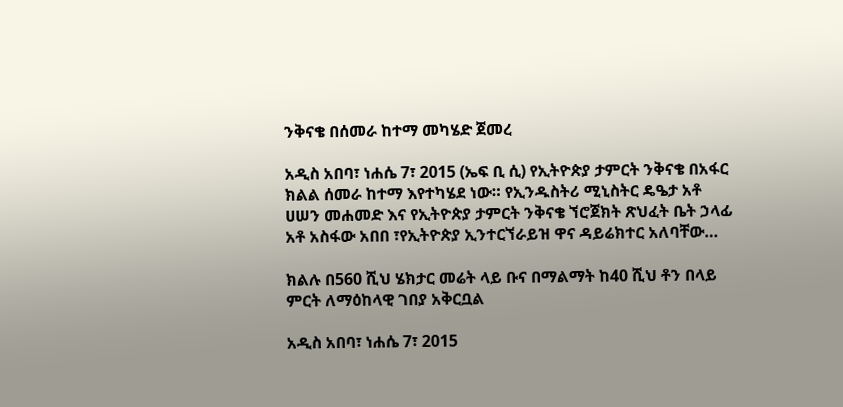ንቅናቄ በሰመራ ከተማ መካሄድ ጀመረ

አዲስ አበባ፣ ነሐሴ 7፣ 2015 (ኤፍ ቢ ሲ) የኢትዮጵያ ታምርት ንቅናቄ በአፋር ክልል ሰመራ ከተማ እየተካሄደ ነው። የኢንዱስትሪ ሚኒስትር ዴዔታ አቶ ሀሠን መሐመድ እና የኢትዮጵያ ታምርት ንቅናቄ ኘሮጀክት ጽህፈት ቤት ኃላፊ አቶ አስፋው አበበ ፣የኢትዮጵያ ኢንተርኘራይዝ ዋና ዳይሬክተር አለባቸው…

ክልሉ በ560 ሺህ ሄክታር መሬት ላይ ቡና በማልማት ከ40 ሺህ ቶን በላይ ምርት ለማዕከላዊ ገበያ አቅርቧል

አዲስ አበባ፣ ነሐሴ 7፣ 2015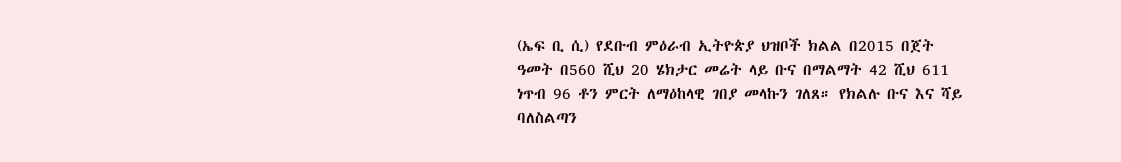(ኤፍ ቢ ሲ) የደቡብ ምዕራብ ኢትዮጵያ ህዝቦች ክልል በ2015 በጀት ዓመት በ560 ሺህ 20 ሄክታር መሬት ላይ ቡና በማልማት 42 ሺህ 611 ነጥብ 96 ቶን ምርት ለማዕከላዊ ገበያ መላኩን ገለጸ። የክልሉ ቡና እና ሻይ ባለስልጣን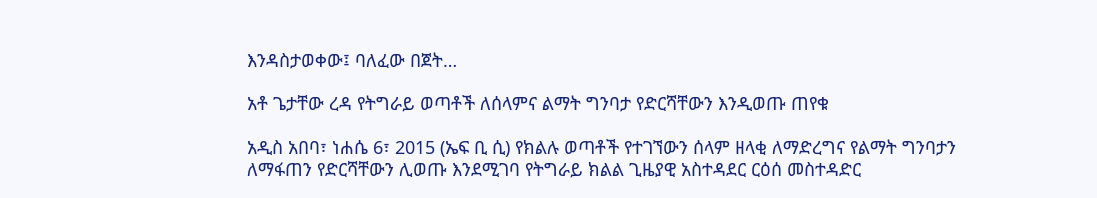እንዳስታወቀው፤ ባለፈው በጀት…

አቶ ጌታቸው ረዳ የትግራይ ወጣቶች ለሰላምና ልማት ግንባታ የድርሻቸውን እንዲወጡ ጠየቁ

አዲስ አበባ፣ ነሐሴ 6፣ 2015 (ኤፍ ቢ ሲ) የክልሉ ወጣቶች የተገኘውን ሰላም ዘላቂ ለማድረግና የልማት ግንባታን ለማፋጠን የድርሻቸውን ሊወጡ እንደሚገባ የትግራይ ክልል ጊዜያዊ አስተዳደር ርዕሰ መስተዳድር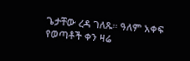ጌታቸው ረዳ ገለጹ። ዓለም አቀፍ የወጣቶች ቀን ዛሬ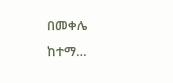በመቀሌ ከተማ…